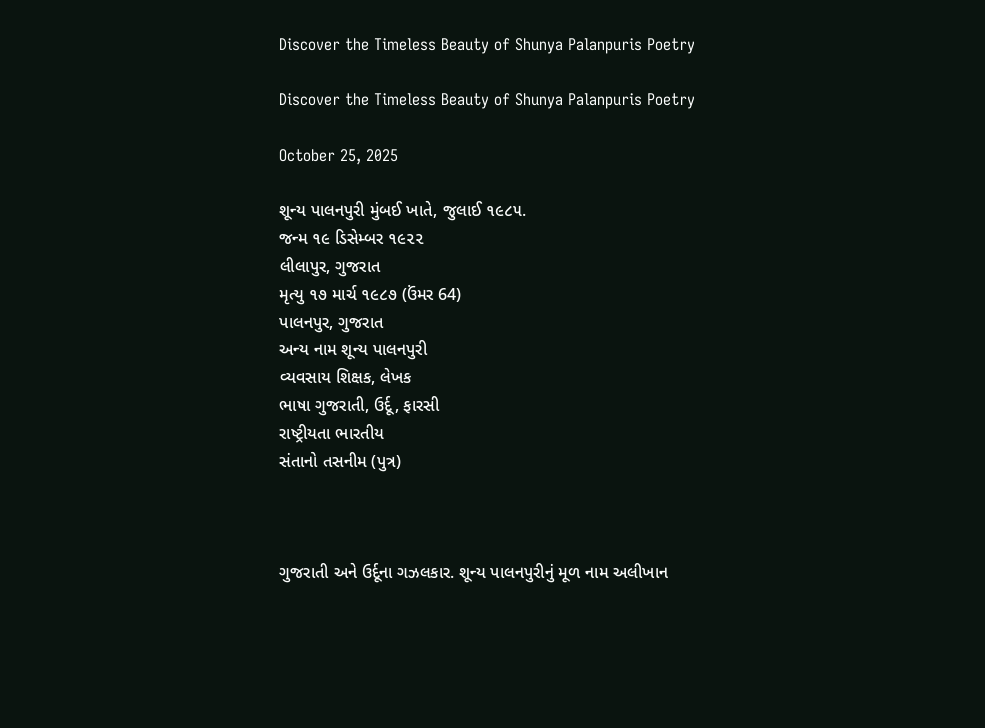Discover the Timeless Beauty of Shunya Palanpuris Poetry

Discover the Timeless Beauty of Shunya Palanpuris Poetry

October 25, 2025

શૂન્ય પાલનપુરી મુંબઈ ખાતે, જુલાઈ ૧૯૮૫.
જન્મ ૧૯ ડિસેમ્બર ૧૯૨૨
લીલાપુર, ગુજરાત
મૃત્યુ ૧૭ માર્ચ ૧૯૮૭ (ઉંમર 64)
પાલનપુર, ગુજરાત
અન્ય નામ શૂન્ય પાલનપુરી
વ્યવસાય શિક્ષક, લેખક
ભાષા ગુજરાતી, ઉર્દૂ, ફારસી
રાષ્ટ્રીયતા ભારતીય
સંતાનો તસનીમ (પુત્ર)



ગુજરાતી અને ઉર્દૂના ગઝલકાર. શૂન્ય પાલનપુરીનું મૂળ નામ અલીખાન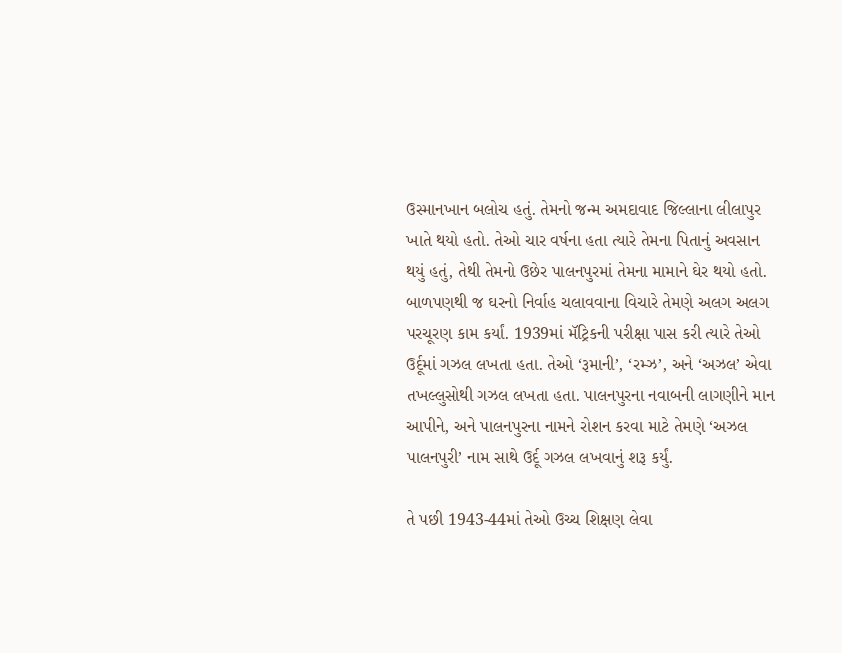ઉસ્માનખાન બલોચ હતું. તેમનો જન્મ અમદાવાદ જિલ્લાના લીલાપુર ખાતે થયો હતો. તેઓ ચાર વર્ષના હતા ત્યારે તેમના પિતાનું અવસાન થયું હતું, તેથી તેમનો ઉછેર પાલનપુરમાં તેમના મામાને ઘેર થયો હતો. બાળપણથી જ ઘરનો નિર્વાહ ચલાવવાના વિચારે તેમણે અલગ અલગ પરચૂરણ કામ કર્યાં. 1939માં મૅટ્રિકની પરીક્ષા પાસ કરી ત્યારે તેઓ ઉર્દૂમાં ગઝલ લખતા હતા. તેઓ ‘રૂમાની’, ‘રમ્ઝ’, અને ‘અઝલ’ એવા તખલ્લુસોથી ગઝલ લખતા હતા. પાલનપુરના નવાબની લાગણીને માન આપીને, અને પાલનપુરના નામને રોશન કરવા માટે તેમણે ‘અઝલ પાલનપુરી’ નામ સાથે ઉર્દૂ ગઝલ લખવાનું શરૂ કર્યું.

તે પછી 1943-44માં તેઓ ઉચ્ચ શિક્ષણ લેવા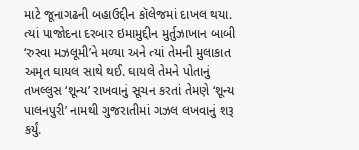માટે જૂનાગઢની બહાઉદ્દીન કૉલેજમાં દાખલ થયા. ત્યાં પાજોદના દરબાર ઇમામુદ્દીન મુર્તુઝાખાન બાબી ‘રુસ્વા મઝલૂમી’ને મળ્યા અને ત્યાં તેમની મુલાકાત અમૃત ઘાયલ સાથે થઈ. ઘાયલે તેમને પોતાનું તખલ્લુસ ‘શૂન્ય’ રાખવાનું સૂચન કરતાં તેમણે ‘શૂન્ય પાલનપુરી’ નામથી ગુજરાતીમાં ગઝલ લખવાનું શરૂ કર્યું.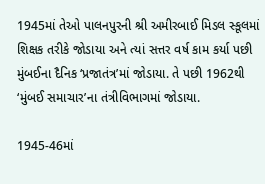1945માં તેઓ પાલનપુરની શ્રી અમીરબાઈ મિડલ સ્કૂલમાં શિક્ષક તરીકે જોડાયા અને ત્યાં સત્તર વર્ષ કામ કર્યા પછી મુંબઈના દૈનિક ‘પ્રજાતંત્ર’માં જોડાયા. તે પછી 1962થી ‘મુંબઈ સમાચાર’ના તંત્રીવિભાગમાં જોડાયા.

1945-46માં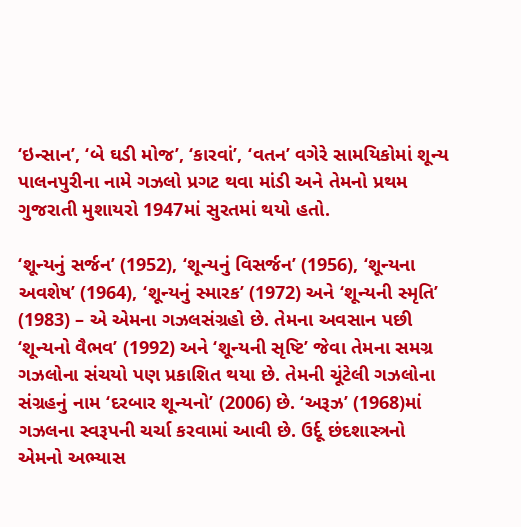‘ઇન્સાન’, ‘બે ઘડી મોજ’, ‘કારવાં’, ‘વતન’ વગેરે સામયિકોમાં શૂન્ય પાલનપુરીના નામે ગઝલો પ્રગટ થવા માંડી અને તેમનો પ્રથમ ગુજરાતી મુશાયરો 1947માં સુરતમાં થયો હતો.

‘શૂન્યનું સર્જન’ (1952), ‘શૂન્યનું વિસર્જન’ (1956), ‘શૂન્યના અવશેષ’ (1964), ‘શૂન્યનું સ્મારક’ (1972) અને ‘શૂન્યની સ્મૃતિ’ (1983) – એ એમના ગઝલસંગ્રહો છે. તેમના અવસાન પછી ‘શૂન્યનો વૈભવ’ (1992) અને ‘શૂન્યની સૃષ્ટિ’ જેવા તેમના સમગ્ર ગઝલોના સંચયો પણ પ્રકાશિત થયા છે. તેમની ચૂંટેલી ગઝલોના સંગ્રહનું નામ ‘દરબાર શૂન્યનો’ (2006) છે. ‘અરૂઝ’ (1968)માં ગઝલના સ્વરૂપની ચર્ચા કરવામાં આવી છે. ઉર્દૂ છંદશાસ્ત્રનો એમનો અભ્યાસ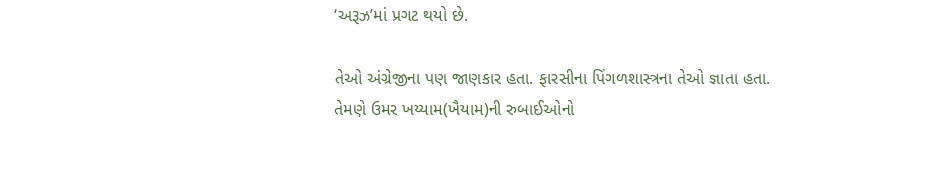‘અરૂઝ’માં પ્રગટ થયો છે.

તેઓ અંગ્રેજીના પણ જાણકાર હતા. ફારસીના પિંગળશાસ્ત્રના તેઓ જ્ઞાતા હતા. તેમણે ઉમર ખય્યામ(ખૈયામ)ની રુબાઈઓનો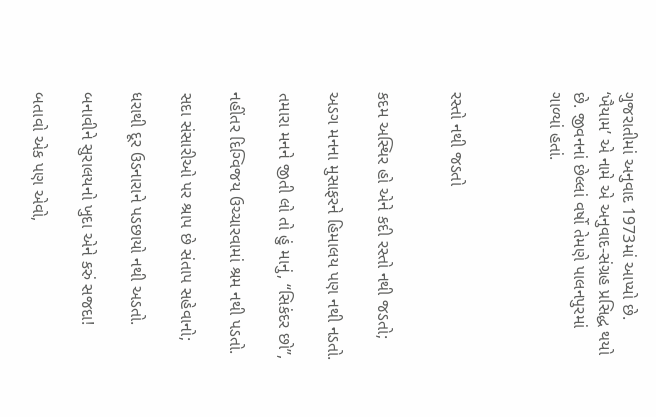ગુજરાતીમાં અનુવાદ 1973માં આપ્યો છે. ‘ખૈયામ’ એ નામે એ અનુવાદ-સંગ્રહ પ્રસિદ્ધ થયો છે. જીવનનાં છેલ્લાં વર્ષો તેમણે પાલનપુરમાં ગાળ્યાં હતાં.



રસ્તો નથી જડતો


કદમ અસ્થિર હો એને કદી રસ્તો નથી જડતો;

અડગ મનના મુસાફરને હિમાલય પણ નથી નડતો.

તમારા મનને જીતી લો તો હું માનું, “સિકંદર છો”,

નહીંતર દિગ્વિજય ઉચ્ચારવામાં શ્રમ નથી પડતો.

સદા સંસારીઓ પર શ્રાપ છે સંતાપ સહેવાનો;

ધરાથી દૂર ઉડનારાને પડછાયો નથી અડતો.

બનાવીને સુરાલયનો ખુદા એને કરું સજદા!

બતાવો એક પણ એવો,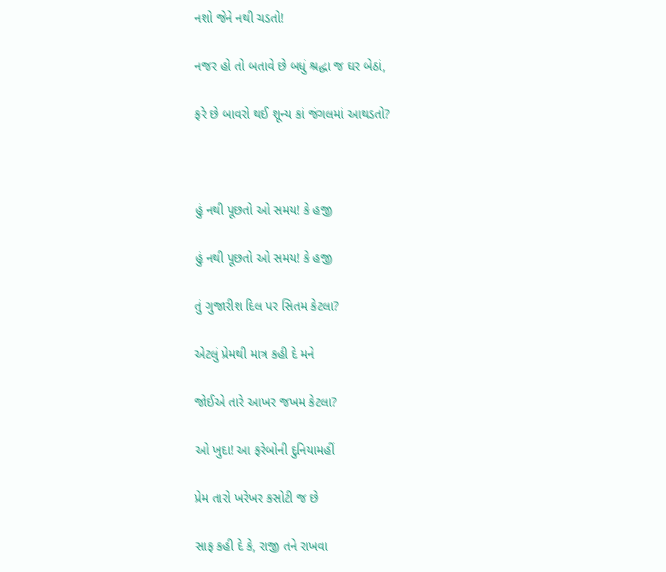નશો જેને નથી ચડતો!

નજર હો તો બતાવે છે બધું શ્રદ્ધા જ ઘર બેઠાં,

ફરે છે બાવરો થઈ શૂન્ય કાં જંગલમાં આથડતો?



હું નથી પૂછતો ઓ સમય! કે હજી

હું નથી પૂછતો ઓ સમય! કે હજી

તું ગુજારીશ દિલ પર સિતમ કેટલા?

એટલું પ્રેમથી માત્ર કહી દે મને

જોઈએ તારે આખર જખમ કેટલા?

ઓ ખુદા! આ ફરેબોની દુનિયામહીં

પ્રેમ તારો ખરેખર કસોટી જ છે

સાફ કહી દે કે, રાજી તને રાખવા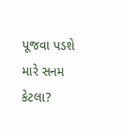પૂજવા પડશે મારે સનમ કેટલા?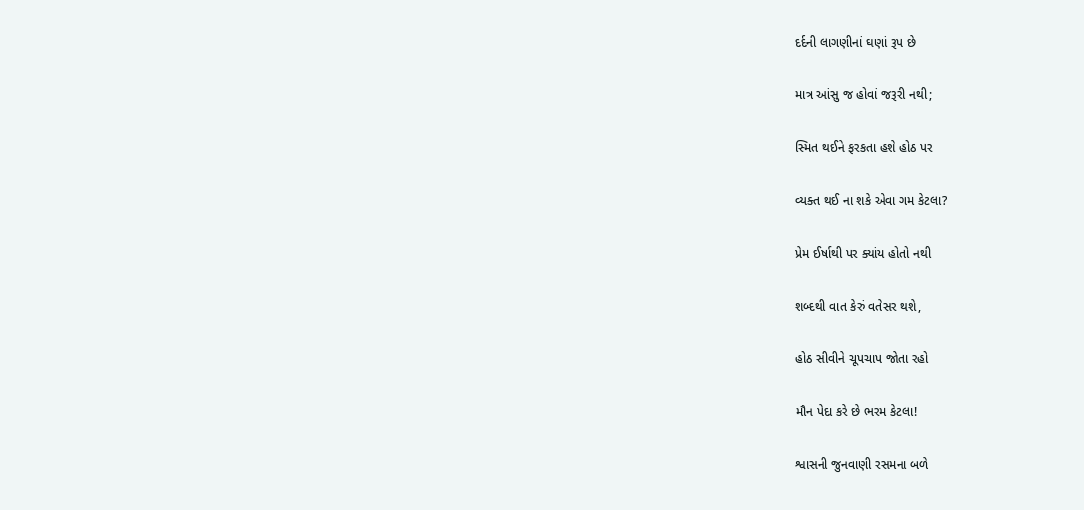દર્દની લાગણીનાં ઘણાં રૂપ છે

માત્ર આંસુ જ હોવાં જરૂરી નથી;

સ્મિત થઈને ફરકતા હશે હોઠ પર

વ્યક્ત થઈ ના શકે એવા ગમ કેટલા?

પ્રેમ ઈર્ષાથી પર ક્યાંય હોતો નથી

શબ્દથી વાત કેરું વતેસર થશે,

હોઠ સીવીને ચૂપચાપ જોતા રહો

મૌન પેદા કરે છે ભરમ કેટલા!

શ્વાસની જુનવાણી રસમના બળે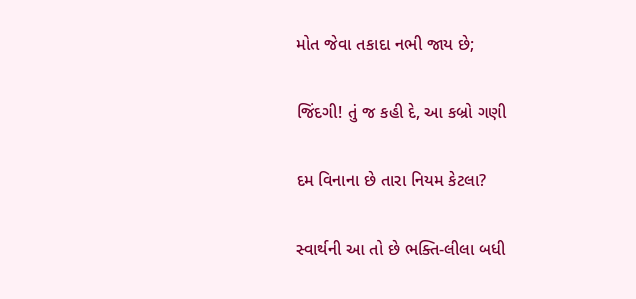મોત જેવા તકાદા નભી જાય છે;

જિંદગી! તું જ કહી દે, આ કબ્રો ગણી

દમ વિનાના છે તારા નિયમ કેટલા?

સ્વાર્થની આ તો છે ભક્તિ-લીલા બધી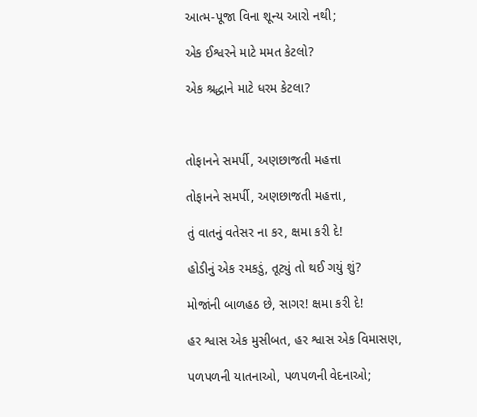આત્મ-પૂજા વિના શૂન્ય આરો નથી;

એક ઈશ્વરને માટે મમત કેટલો?

એક શ્રદ્ધાને માટે ધરમ કેટલા?



તોફાનને સમર્પી, અણછાજતી મહત્તા

તોફાનને સમર્પી, અણછાજતી મહત્તા,

તું વાતનું વતેસર ના કર, ક્ષમા કરી દે!

હોડીનું એક રમકડું, તૂટ્યું તો થઈ ગયું શું?

મોજાંની બાળહઠ છે, સાગર! ક્ષમા કરી દે!

હર શ્વાસ એક મુસીબત, હર શ્વાસ એક વિમાસણ,

પળપળની યાતનાઓ, પળપળની વેદનાઓ;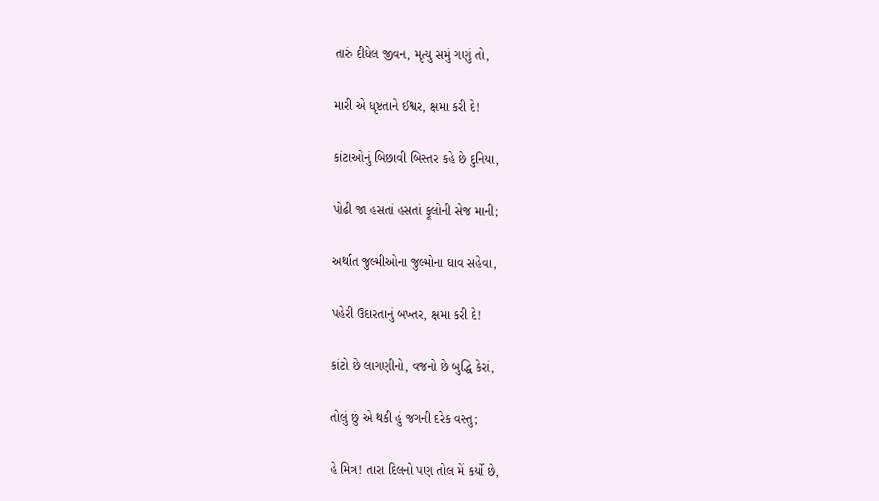તારું દીધેલ જીવન, મૃત્યુ સમું ગણું તો,

મારી એ ધૃષ્ટતાને ઈશ્વર, ક્ષમા કરી દે!

કાંટાઓનું બિછાવી બિસ્તર કહે છે દુનિયા,

પોઢી જા હસતાં હસતાં ફૂલોની સેજ માની;

અર્થાત જુલ્મીઓના જુલ્મોના ઘાવ સહેવા,

પહેરી ઉદારતાનું બખ્તર, ક્ષમા કરી દે!

કાંટો છે લાગણીનો, વજનો છે બુદ્ધિ કેરાં,

તોલું છું એ થકી હું જગની દરેક વસ્તુ;

હે મિત્ર! તારા દિલનો પણ તોલ મેં કર્યો છે,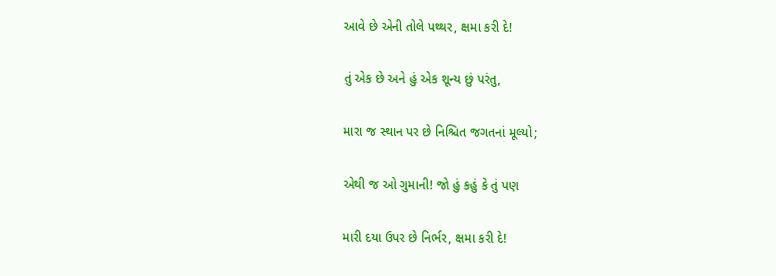આવે છે એની તોલે પથ્થર, ક્ષમા કરી દે!

તું એક છે અને હું એક શૂન્ય છું પરંતુ,

મારા જ સ્થાન પર છે નિશ્ચિત જગતનાં મૂલ્યો;

એથી જ ઓ ગુમાની! જો હું કહું કે તું પણ

મારી દયા ઉપર છે નિર્ભર, ક્ષમા કરી દે!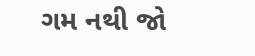ગમ નથી જો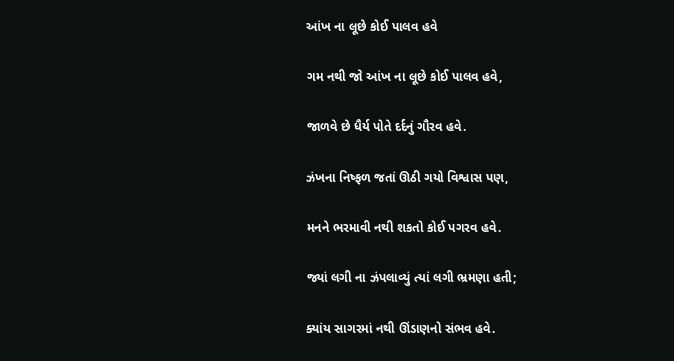આંખ ના લૂછે કોઈ પાલવ હવે

ગમ નથી જો આંખ ના લૂછે કોઈ પાલવ હવે,

જાળવે છે ધૈર્ય પોતે દર્દનું ગૌરવ હવે.

ઝંખના નિષ્ફળ જતાં ઊઠી ગયો વિશ્વાસ પણ,

મનને ભરમાવી નથી શકતો કોઈ પગરવ હવે.

જ્યાં લગી ના ઝંપલાવ્યું ત્યાં લગી ભ્રમણા હતી;

ક્યાંય સાગરમાં નથી ઊંડાણનો સંભવ હવે.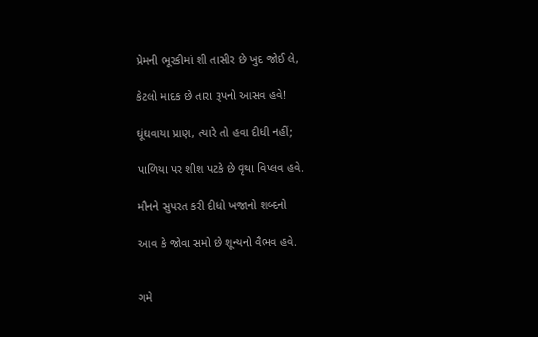પ્રેમની ભૂરકીમાં શી તાસીર છે ખુદ જોઈ લે,

કેટલો માદક છે તારા રૂપનો આસવ હવે!

ઘૂંઘવાયા પ્રાણ, ત્યારે તો હવા દીધી નહીં;

પાળિયા પર શીશ પટકે છે વૃથા વિપ્લવ હવે.

મૌનને સુપરત કરી દીધો ખજાનો શબ્દનો

આવ કે જોવા સમો છે શૂન્યનો વૈભવ હવે.


ગમે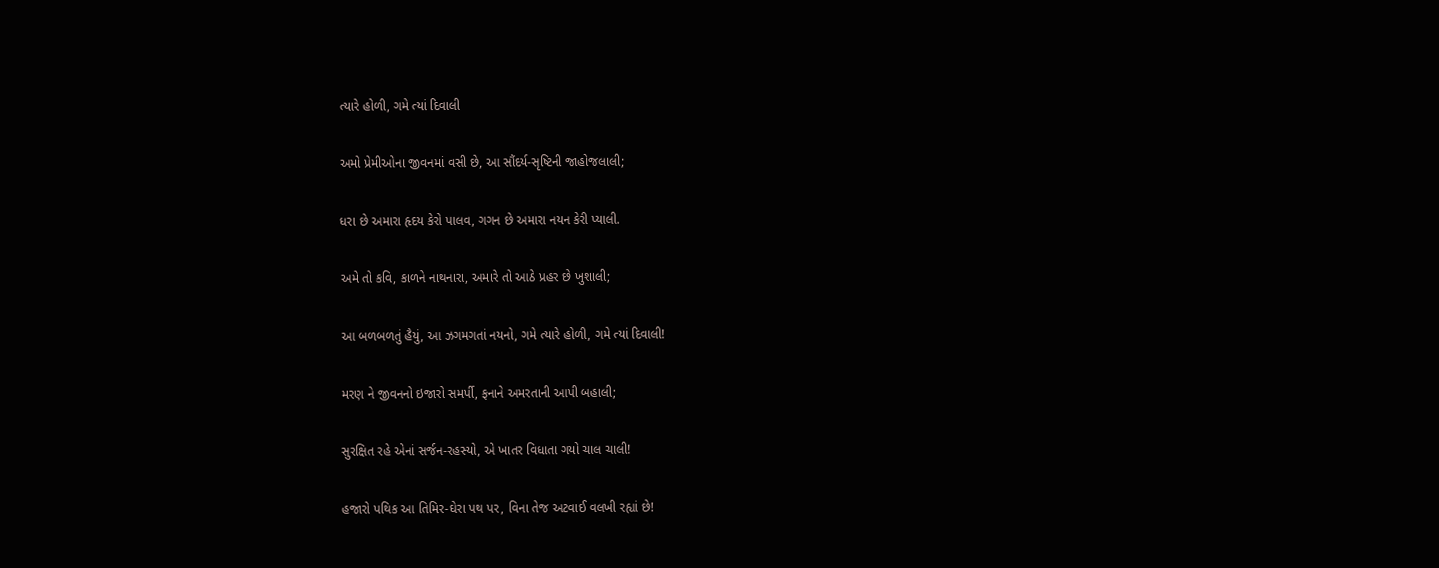ત્યારે હોળી, ગમે ત્યાં દિવાલી

અમો પ્રેમીઓના જીવનમાં વસી છે, આ સૌંદર્ય-સૃષ્ટિની જાહોજલાલી;

ધરા છે અમારા હૃદય કેરો પાલવ, ગગન છે અમારા નયન કેરી પ્યાલી.

અમે તો કવિ, કાળને નાથનારા, અમારે તો આઠે પ્રહર છે ખુશાલી;

આ બળબળતું હૈયું, આ ઝગમગતાં નયનો, ગમે ત્યારે હોળી, ગમે ત્યાં દિવાલી!

મરણ ને જીવનનો ઇજારો સમર્પી, ફનાને અમરતાની આપી બહાલી;

સુરક્ષિત રહે એનાં સર્જન-રહસ્યો, એ ખાતર વિધાતા ગયો ચાલ ચાલી!

હજારો પથિક આ તિમિર-ઘેરા પથ પર, વિના તેજ અટવાઈ વલખી રહ્યાં છે!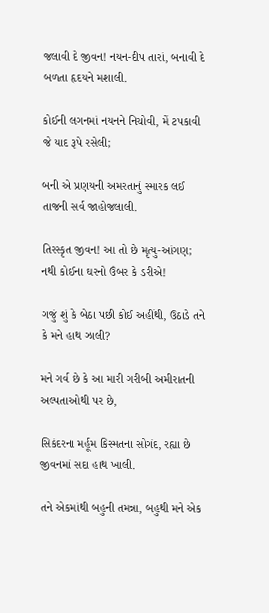જલાવી દે જીવન! નયન-દીપ તારાં, બનાવી દે બળતા હૃદયને મશાલી.

કોઈની લગનમાં નયનને નિચોવી, મેં ટપકાવી જે યાદ રૂપે રસેલી;

બની એ પ્રણયની અમરતાનું સ્મારક લઈ તાજની સર્વ જાહોજલાલી.

તિરસ્કૃત જીવન! આ તો છે મૃત્યુ-આંગણ; નથી કોઈના ઘરનો ઉંબર કે ડરીએ!

ગજું શું કે બેઠા પછી કોઈ અહીંથી, ઉઠાડે તને કે મને હાથ ઝાલી?

મને ગર્વ છે કે આ મારી ગરીબી અમીરાતની અલ્પતાઓથી પર છે,

સિકંદરના મર્હૂમ કિસ્મતના સોગંદ, રહ્યા છે જીવનમાં સદા હાથ ખાલી.

તને એકમાંથી બહુની તમન્ના, બહુથી મને એક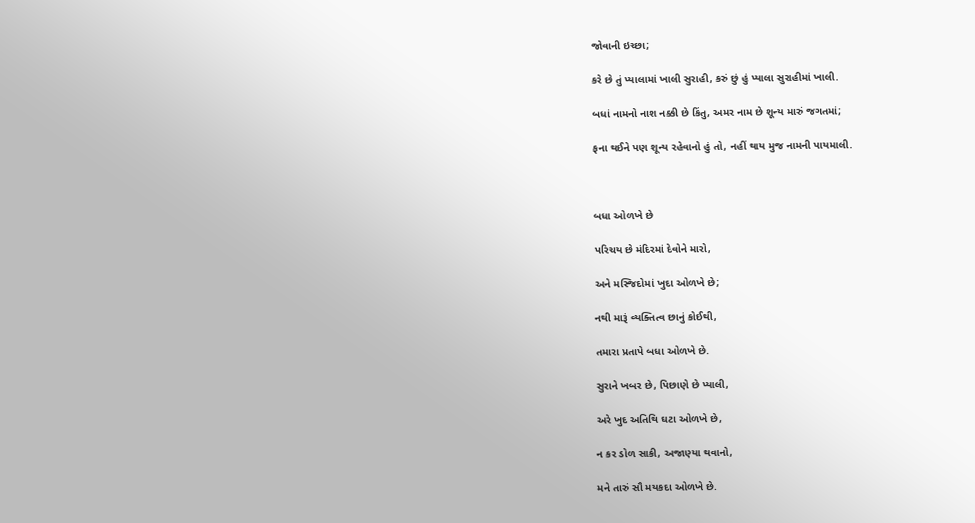જોવાની ઇચ્છા;

કરે છે તું પ્યાલામાં ખાલી સુરાહી, કરું છું હું પ્યાલા સુરાહીમાં ખાલી.

બધાં નામનો નાશ નક્કી છે કિંતુ, અમર નામ છે શૂન્ય મારું જગતમાં;

ફના થઈને પણ શૂન્ય રહેવાનો હું તો, નહીં થાય મુજ નામની પાયમાલી.



બધા ઓળખે છે

પરિચય છે મંદિરમાં દેવોને મારો,

અને મસ્જિદોમાં ખુદા ઓળખે છે;

નથી મારૂં વ્યક્તિત્વ છાનું કોઈથી,

તમારા પ્રતાપે બધા ઓળખે છે.

સુરાને ખબર છે, પિછાણે છે પ્યાલી,

અરે ખુદ અતિથિ ઘટા ઓળખે છે,

ન કર ડોળ સાકી, અજાણ્યા થવાનો,

મને તારું સૌ મયકદા ઓળખે છે.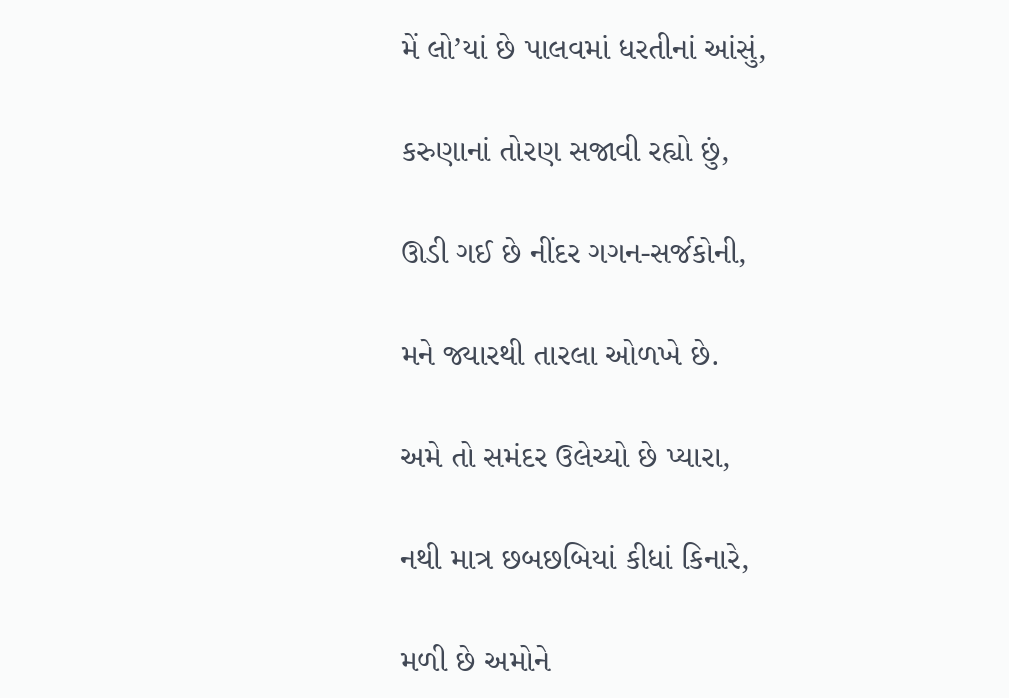મેં લો’યાં છે પાલવમાં ધરતીનાં આંસું,

કરુણાનાં તોરણ સજાવી રહ્યો છું,

ઊડી ગઈ છે નીંદર ગગન-સર્જકોની,

મને જ્યારથી તારલા ઓળખે છે.

અમે તો સમંદર ઉલેચ્યો છે પ્યારા,

નથી માત્ર છબછબિયાં કીધાં કિનારે,

મળી છે અમોને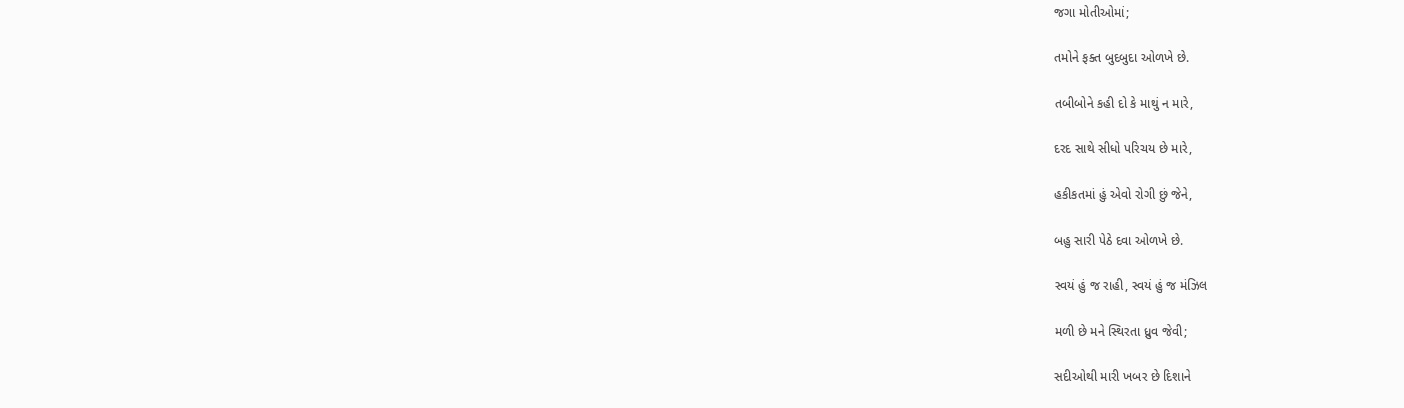જગા મોતીઓમાં;

તમોને ફક્ત બુદબુદા ઓળખે છે.

તબીબોને કહી દો કે માથું ન મારે,

દરદ સાથે સીધો પરિચય છે મારે,

હકીકતમાં હું એવો રોગી છું જેને,

બહુ સારી પેઠે દવા ઓળખે છે.

સ્વયં હું જ રાહી, સ્વયં હું જ મંઝિલ

મળી છે મને સ્થિરતા ધ્રુવ જેવી;

સદીઓથી મારી ખબર છે દિશાને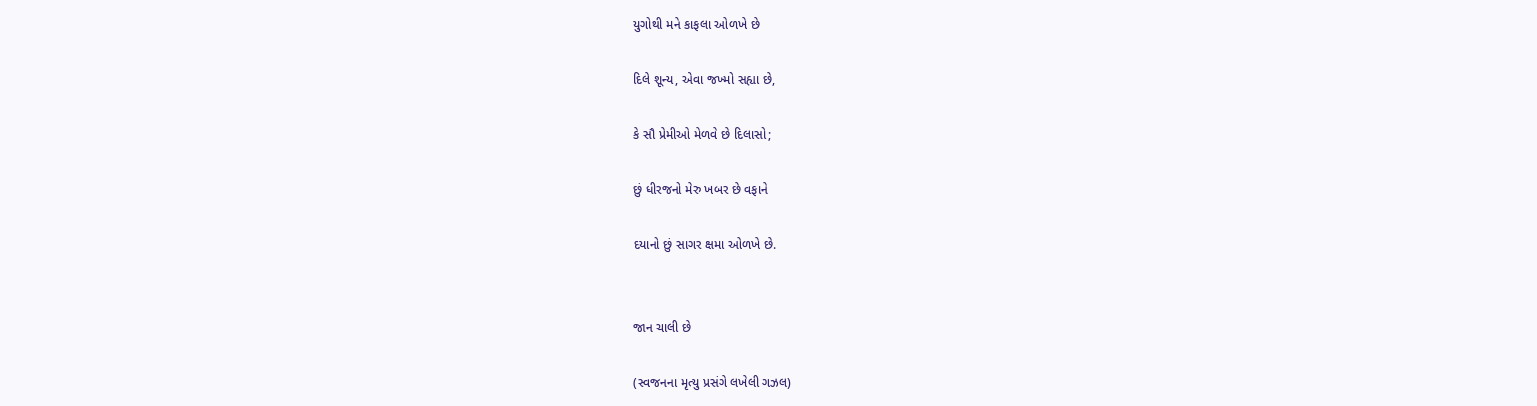યુગોથી મને કાફલા ઓળખે છે

દિલે શૂન્ય, એવા જખ્મો સહ્યા છે,

કે સૌ પ્રેમીઓ મેળવે છે દિલાસો;

છું ધીરજનો મેરુ ખબર છે વફાને

દયાનો છું સાગર ક્ષમા ઓળખે છે.


જાન ચાલી છે

(સ્વજનના મૃત્યુ પ્રસંગે લખેલી ગઝલ)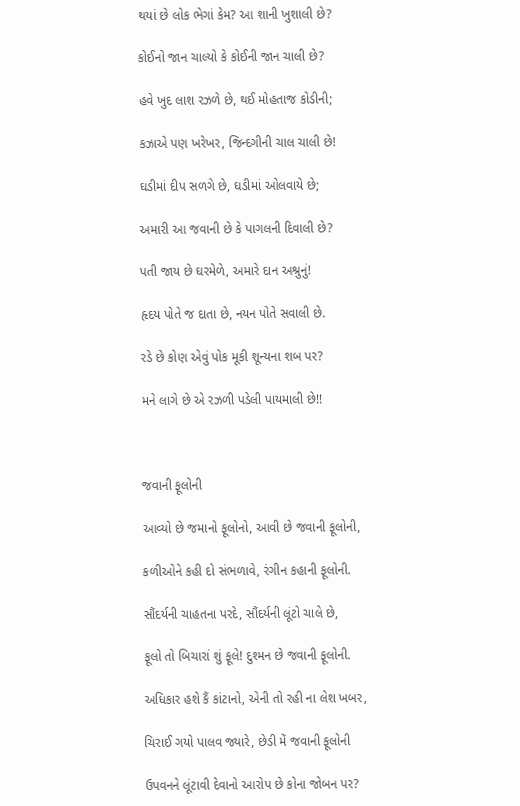થયાં છે લોક ભેગાં કેમ? આ શાની ખુશાલી છે?

કોઈનો જાન ચાલ્યો કે કોઈની જાન ચાલી છે?

હવે ખુદ લાશ રઝળે છે, થઈ મોહતાજ કોડીની;

કઝાએ પણ ખરેખર, જિન્દગીની ચાલ ચાલી છે!

ઘડીમાં દીપ સળગે છે, ઘડીમાં ઓલવાયે છે;

અમારી આ જવાની છે કે પાગલની દિવાલી છે?

પતી જાય છે ઘરમેળે, અમારે દાન અશ્રુનું!

હૃદય પોતે જ દાતા છે, નયન પોતે સવાલી છે.

રડે છે કોણ એવું પોક મૂકી શૂન્યના શબ પર?

મને લાગે છે એ રઝળી પડેલી પાયમાલી છે!!



જવાની ફૂલોની

આવ્યો છે જમાનો ફૂલોનો, આવી છે જવાની ફૂલોની,

કળીઓને કહી દો સંભળાવે, રંગીન કહાની ફૂલોની.

સૌંદર્યની ચાહતના પરદે, સૌંદર્યની લૂંટો ચાલે છે,

ફૂલો તો બિચારાં શું ફૂલે! દુશ્મન છે જવાની ફૂલોની.

અધિકાર હશે કૈં કાંટાનો, એની તો રહી ના લેશ ખબર,

ચિરાઈ ગયો પાલવ જ્યારે, છેડી મેં જવાની ફૂલોની

ઉપવનને લૂંટાવી દેવાનો આરોપ છે કોના જોબન પર?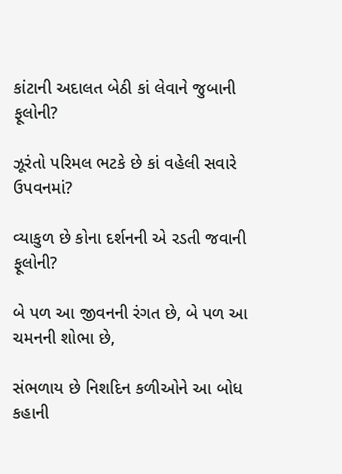કાંટાની અદાલત બેઠી કાં લેવાને જુબાની ફૂલોની?

ઝૂરંતો પરિમલ ભટકે છે કાં વહેલી સવારે ઉપવનમાં?

વ્યાકુળ છે કોના દર્શનની એ રડતી જવાની ફૂલોની?

બે પળ આ જીવનની રંગત છે, બે પળ આ ચમનની શોભા છે,

સંભળાય છે નિશદિન કળીઓને આ બોધ કહાની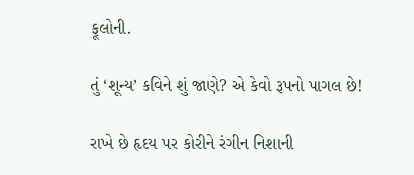ફૂલોની.

તું ‘શૂન્ય’ કવિને શું જાણે? એ કેવો રૂપનો પાગલ છે!

રાખે છે હૃદય પર કોરીને રંગીન નિશાની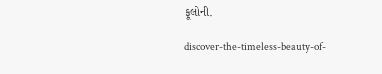ફૂલોની.

discover-the-timeless-beauty-of-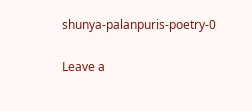shunya-palanpuris-poetry-0

Leave a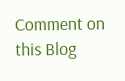Comment on this Blog